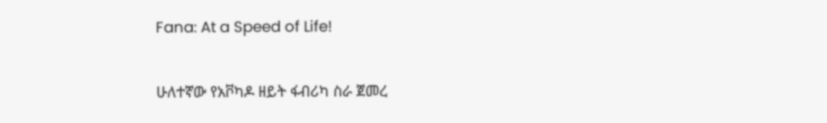Fana: At a Speed of Life!

ሁለተኛው የአቮካዶ ዘይት ፋብሪካ ስራ ጀመረ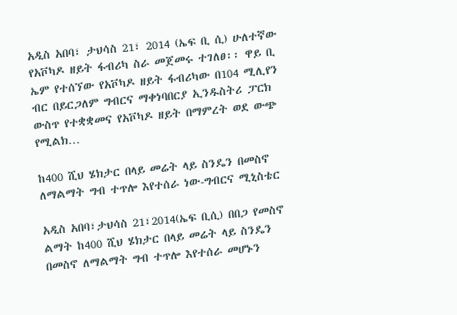አዲስ አበባ፣ ታህሳስ 21፣ 2014 (ኤፍ ቢ ሲ) ሁለተኛው የአቮካዶ ዘይት ፋብሪካ ስራ መጀመሩ ተገለፀ፡፡ ዋይ ቢ ኤም የተሰኘው የአቮካዶ ዘይት ፋብሪካው በ104 ሚሊየን ብር በይርጋለም ግብርና ማቀነባበርያ ኢንዱስትሪ ፓርክ ውስጥ የተቋቋመና የአቮካዶ ዘይት በማምረት ወደ ውጭ የሚልክ…

ከ400 ሺህ ሄክታር በላይ መሬት ላይ ስንዴን በመስኖ ለማልማት ግብ ተጥሎ እየተሰራ ነው-ግብርና ሚኒስቴር

አዲስ አበባ፣ታህሳስ 21፣2014(ኤፍ ቢሲ) በበጋ የመስኖ ልማት ከ400 ሺህ ሄክታር በላይ መሬት ላይ ስንዴን በመስኖ ለማልማት ግብ ተጥሎ እየተሰራ መሆኑን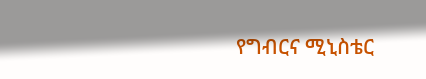የግብርና ሚኒስቴር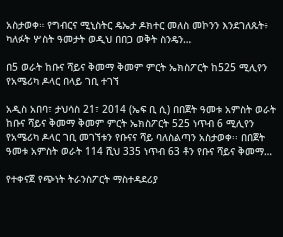አስታወቀ። የግብርና ሚኒስትር ዴኤታ ዶክተር መለስ መኮንን እንደገለጹት፥ ካለፉት ሦስት ዓመታት ወዲህ በበጋ ወቅት ስንዴን…

በ5 ወራት ከቡና ሻይና ቅመማ ቅመም ምርት ኤክስፖርት ከ525 ሚሊየን የአሜሪካ ዶላር በላይ ገቢ ተገኘ

አዲስ አበባ፣ ታህሳስ 21፣ 2014 (ኤፍ ቢ ሲ) በበጀት ዓመቱ አምስት ወራት ከቡና ሻይና ቅመማ ቅመም ምርት ኤክስፖርት 525 ነጥብ 6 ሚሊየን የአሜሪካ ዶላር ገቢ መገኘቱን የቡናና ሻይ ባለስልጣን አስታወቀ፡፡ በበጀት ዓመቱ አምስት ወራት 114 ሺህ 335 ነጥብ 63 ቶን የቡና ሻይና ቅመማ…

የተቀናጀ የጭነት ትራንስፖርት ማስተዳደሪያ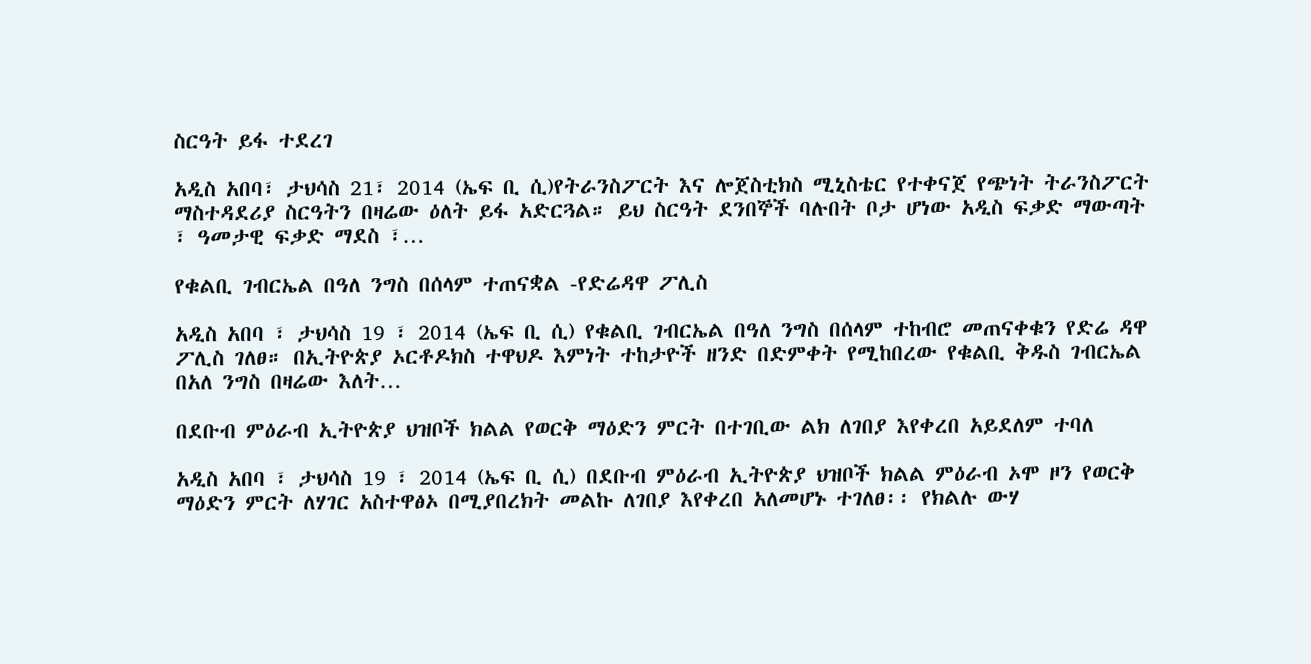ስርዓት ይፋ ተደረገ

አዲስ አበባ፣ ታህሳስ 21፣ 2014 (ኤፍ ቢ ሲ)የትራንስፖርት እና ሎጀስቲክስ ሚኒስቴር የተቀናጀ የጭነት ትራንስፖርት ማስተዳደሪያ ስርዓትን በዛሬው ዕለት ይፋ አድርጓል። ይህ ስርዓት ደንበኞች ባሉበት ቦታ ሆነው አዲስ ፍቃድ ማውጣት ፣ ዓመታዊ ፍቃድ ማደስ ፣…

የቁልቢ ገብርኤል በዓለ ንግስ በሰላም ተጠናቋል -የድሬዳዋ ፖሊስ

አዲስ አበባ ፣ ታህሳስ 19 ፣ 2014 (ኤፍ ቢ ሲ) የቁልቢ ገብርኤል በዓለ ንግስ በሰላም ተከብሮ መጠናቀቁን የድሬ ዳዋ ፖሊስ ገለፀ። በኢትዮጵያ ኦርቶዶክስ ተዋህዶ እምነት ተከታዮች ዘንድ በድምቀት የሚከበረው የቁልቢ ቅዱስ ገብርኤል በአለ ንግስ በዛሬው እለት…

በደቡብ ምዕራብ ኢትዮጵያ ህዝቦች ክልል የወርቅ ማዕድን ምርት በተገቢው ልክ ለገበያ እየቀረበ አይደለም ተባለ

አዲስ አበባ ፣ ታህሳስ 19 ፣ 2014 (ኤፍ ቢ ሲ) በደቡብ ምዕራብ ኢትዮጵያ ህዝቦች ክልል ምዕራብ ኦሞ ዞን የወርቅ ማዕድን ምርት ለሃገር አስተዋፅኦ በሚያበረክት መልኩ ለገበያ እየቀረበ አለመሆኑ ተገለፀ፡፡ የክልሉ ውሃ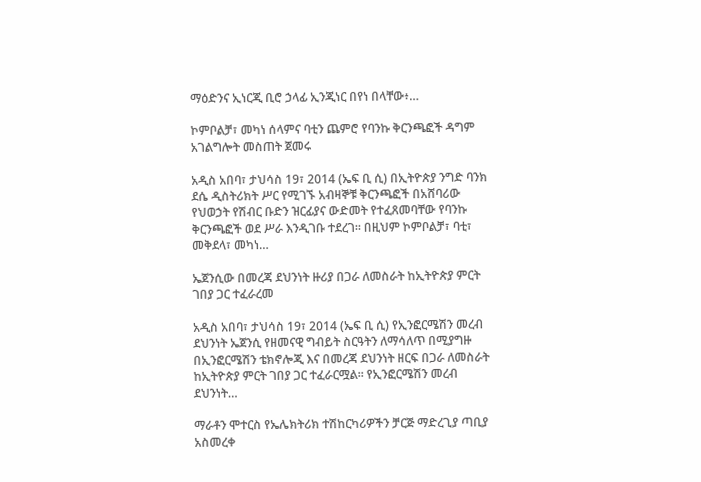ማዕድንና ኢነርጂ ቢሮ ኃላፊ ኢንጂነር በየነ በላቸው፥…

ኮምቦልቻ፣ መካነ ሰላምና ባቲን ጨምሮ የባንኩ ቅርንጫፎች ዳግም አገልግሎት መስጠት ጀመሩ

አዲስ አበባ፣ ታህሳስ 19፣ 2014 (ኤፍ ቢ ሲ) በኢትዮጵያ ንግድ ባንክ ደሴ ዲስትሪክት ሥር የሚገኙ አብዛኞቹ ቅርንጫፎች በአሸባሪው የህወኃት የሽብር ቡድን ዝርፊያና ውድመት የተፈጸመባቸው የባንኩ ቅርንጫፎች ወደ ሥራ እንዲገቡ ተደረገ፡፡ በዚህም ኮምቦልቻ፣ ባቲ፣ መቅደላ፣ መካነ…

ኤጀንሲው በመረጃ ደህንነት ዙሪያ በጋራ ለመስራት ከኢትዮጵያ ምርት ገበያ ጋር ተፈራረመ

አዲስ አበባ፣ ታህሳስ 19፣ 2014 (ኤፍ ቢ ሲ) የኢንፎርሜሽን መረብ ደህንነት ኤጀንሲ የዘመናዊ ግብይት ስርዓትን ለማሳለጥ በሚያግዙ በኢንፎርሜሽን ቴክኖሎጂ እና በመረጃ ደህንነት ዘርፍ በጋራ ለመስራት ከኢትዮጵያ ምርት ገበያ ጋር ተፈራርሟል፡፡ የኢንፎርሜሽን መረብ ደህንነት…

ማራቶን ሞተርስ የኤሌክትሪክ ተሽከርካሪዎችን ቻርጅ ማድረጊያ ጣቢያ አስመረቀ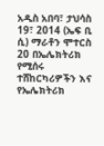አዲስ አበባ፣ ታህሳስ 19፣ 2014 (ኤፍ ቢ ሲ) ማራቶን ሞተርስ 20 በኤሌክትሪክ የሚሰሩ ተሸከርካሪዎችን እና የኤሌክትሪክ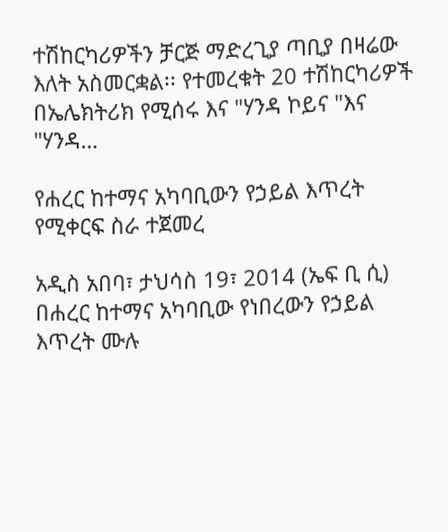ተሽከርካሪዎችን ቻርጅ ማድረጊያ ጣቢያ በዛሬው እለት አስመርቋል፡፡ የተመረቁት 20 ተሽከርካሪዎች በኤሌክትሪክ የሚሰሩ እና "ሃንዳ ኮይና "እና "ሃንዳ…

የሐረር ከተማና አካባቢውን የኃይል እጥረት የሚቀርፍ ስራ ተጀመረ

አዲስ አበባ፣ ታህሳስ 19፣ 2014 (ኤፍ ቢ ሲ) በሐረር ከተማና አካባቢው የነበረውን የኃይል እጥረት ሙሉ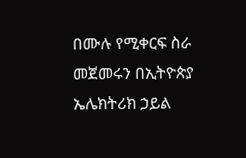በሙሉ የሚቀርፍ ስራ መጀመሩን በኢትዮጵያ ኤሌክትሪክ ኃይል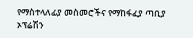የማስተላለፊያ መስመሮችና የማከፋፈያ ጣቢያ ኦፕሬሽን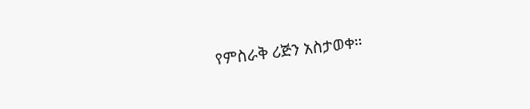የምስራቅ ሪጅን አስታወቀ።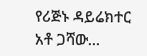የሪጅኑ ዳይሬክተር አቶ ጋሻው…